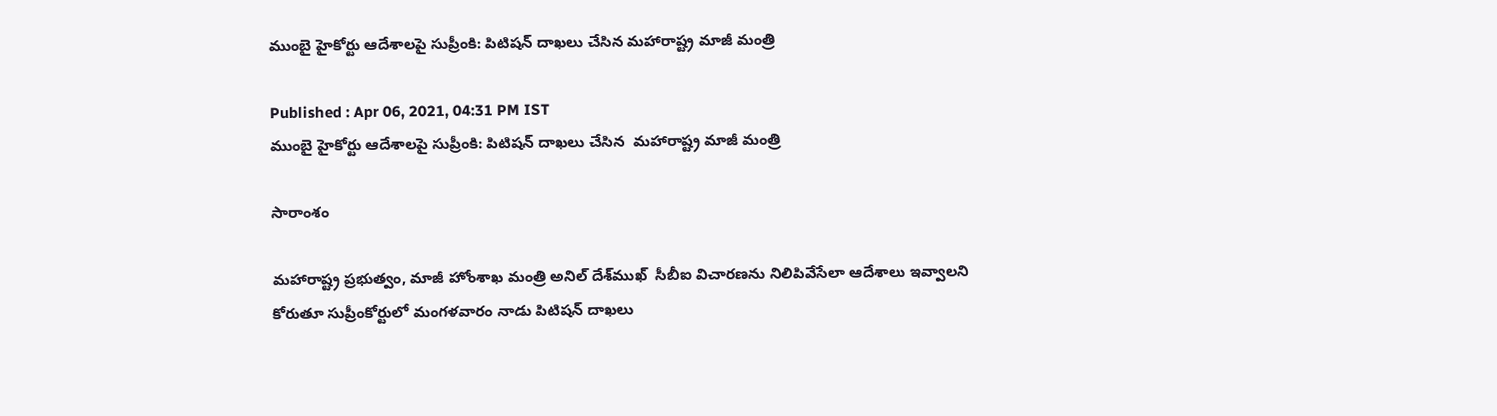ముంబై హైకోర్టు ఆదేశాలపై సుప్రీంకి: పిటిషన్ దాఖలు చేసిన మహారాష్ట్ర మాజీ మంత్రి

Published : Apr 06, 2021, 04:31 PM IST
ముంబై హైకోర్టు ఆదేశాలపై సుప్రీంకి: పిటిషన్ దాఖలు చేసిన  మహారాష్ట్ర మాజీ మంత్రి

సారాంశం

మహారాష్ట్ర ప్రభుత్వం, మాజీ హోంశాఖ మంత్రి అనిల్ దేశ్‌ముఖ్  సీబీఐ విచారణను నిలిపివేసేలా ఆదేశాలు ఇవ్వాలని కోరుతూ సుప్రీంకోర్టులో మంగళవారం నాడు పిటిషన్ దాఖలు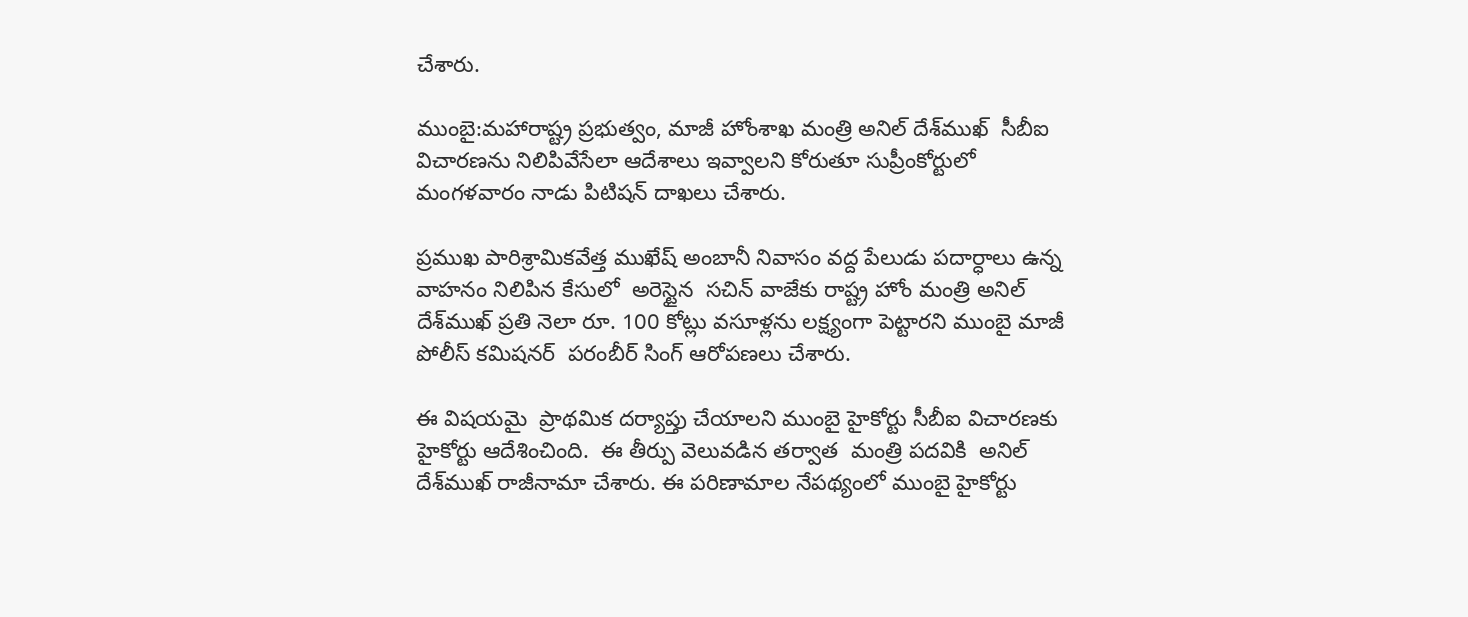చేశారు.

ముంబై:మహారాష్ట్ర ప్రభుత్వం, మాజీ హోంశాఖ మంత్రి అనిల్ దేశ్‌ముఖ్  సీబీఐ విచారణను నిలిపివేసేలా ఆదేశాలు ఇవ్వాలని కోరుతూ సుప్రీంకోర్టులో మంగళవారం నాడు పిటిషన్ దాఖలు చేశారు.

ప్రముఖ పారిశ్రామికవేత్త ముఖేష్ అంబానీ నివాసం వద్ద పేలుడు పదార్ధాలు ఉన్న వాహనం నిలిపిన కేసులో  అరెస్టైన  సచిన్ వాజేకు రాష్ట్ర హోం మంత్రి అనిల్ దేశ్‌ముఖ్ ప్రతి నెలా రూ. 100 కోట్లు వసూళ్లను లక్ష్యంగా పెట్టారని ముంబై మాజీ పోలీస్ కమిషనర్  పరంబీర్ సింగ్ ఆరోపణలు చేశారు.

ఈ విషయమై  ప్రాథమిక దర్యాప్తు చేయాలని ముంబై హైకోర్టు సీబీఐ విచారణకు హైకోర్టు ఆదేశించింది.  ఈ తీర్పు వెలువడిన తర్వాత  మంత్రి పదవికి  అనిల్ దేశ్‌ముఖ్ రాజీనామా చేశారు. ఈ పరిణామాల నేపథ్యంలో ముంబై హైకోర్టు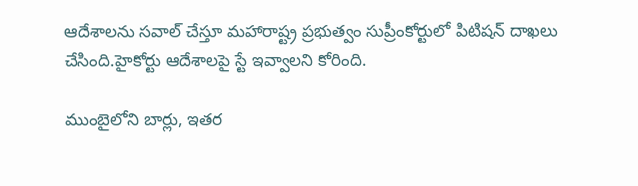ఆదేశాలను సవాల్ చేస్తూ మహారాష్ట్ర ప్రభుత్వం సుప్రీంకోర్టులో పిటిషన్ దాఖలు చేసింది.హైకోర్టు ఆదేశాలపై స్టే ఇవ్వాలని కోరింది.

ముంబైలోని బార్లు, ఇతర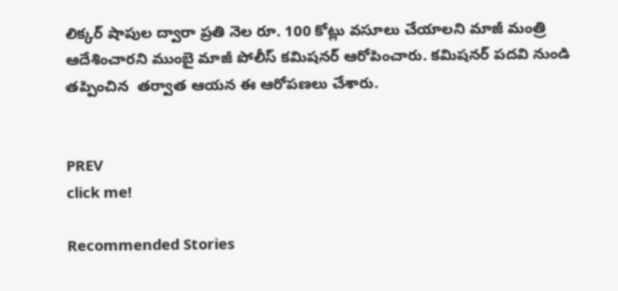లిక్కర్ షాపుల ద్వారా ప్రతి నెల రూ. 100 కోట్లు వసూలు చేయాలని మాజీ మంత్రి ఆదేశించారని ముంబై మాజీ పోలీస్ కమిషనర్ ఆరోపించారు. కమిషనర్ పదవి నుండి తప్పించిన  తర్వాత ఆయన ఈ ఆరోపణలు చేశారు.


PREV
click me!

Recommended Stories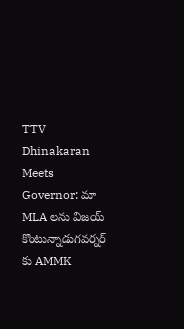TTV Dhinakaran Meets Governor: మా MLA లను విజయ్ కొంటున్నాడుగవర్నర్ కు AMMK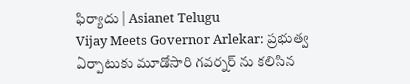ఫిర్యాదు | Asianet Telugu
Vijay Meets Governor Arlekar: ప్రభుత్వ ఏర్పాటుకు మూడోసారి గవర్నర్ ను కలిసిన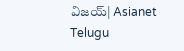విజయ్| Asianet Telugu